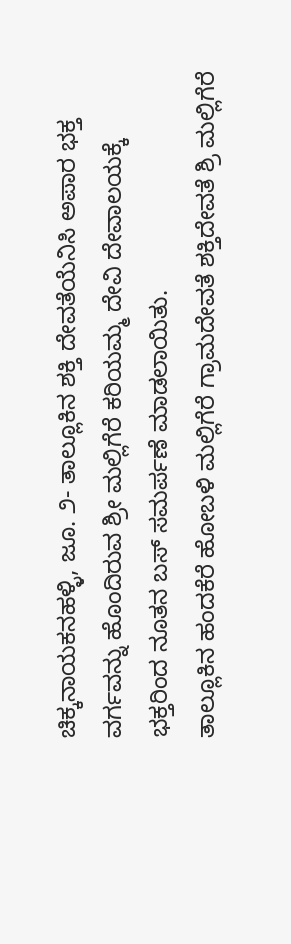ಚಿಕ್ಕನಾಯಕನಹಳ್ಳಿ, ಜೂ. ೨- ತಾಲ್ಲೂಕಿನ ಶಕ್ತಿ ದೇವತೆಯೆನಿಸಿ ಅಪಾರ ಭಕ್ತ ವರ್ಗವನ್ನು ಹೊಂದಿರುವ ಶ್ರೀ ಮಲ್ಲಿಗೆರೆ ಕರಿಯಮ್ಮ ದೇವಿ ದೇವಾಲಯಕ್ಕೆ ಭಕ್ತರಿಂದ ನೂತನ ಬಸ್ ಸಮರ್ಪಣೆ ಮಾಡಲಾಯಿತು.
ತಾಲ್ಲೂಕಿನ ಹಂದಕೆರೆ ಹೋಬಳಿ ಮಲ್ಲಿಗೆರೆ ಗ್ರಾಮದೇವತೆ ಶಕ್ತಿದೇವತೆ ಶ್ರಿ ಮಲ್ಲಿಗೆರೆ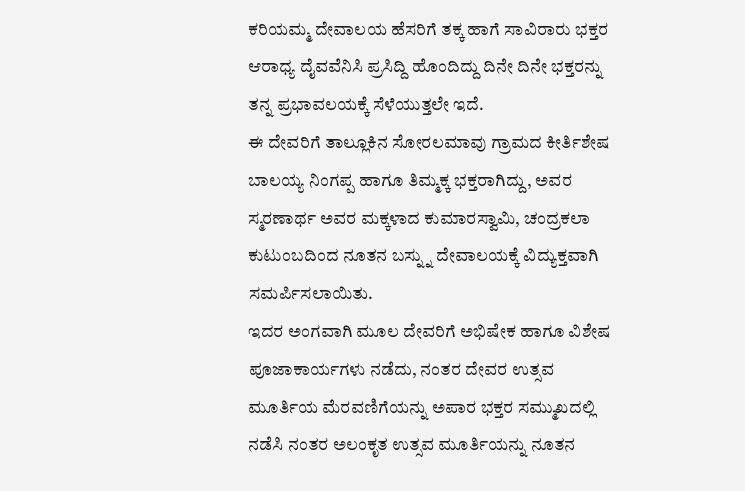ಕರಿಯಮ್ಮ ದೇವಾಲಯ ಹೆಸರಿಗೆ ತಕ್ಕ ಹಾಗೆ ಸಾವಿರಾರು ಭಕ್ತರ ಆರಾಧ್ಯ ದೈವವೆನಿಸಿ ಪ್ರಸಿದ್ದಿ ಹೊಂದಿದ್ದು ದಿನೇ ದಿನೇ ಭಕ್ತರನ್ನು ತನ್ನ ಪ್ರಭಾವಲಯಕ್ಕೆ ಸೆಳೆಯುತ್ತಲೇ ಇದೆ.
ಈ ದೇವರಿಗೆ ತಾಲ್ಲೂಕಿನ ಸೋರಲಮಾವು ಗ್ರಾಮದ ಕೀರ್ತಿಶೇಷ ಬಾಲಯ್ಯ ನಿಂಗಪ್ಪ ಹಾಗೂ ತಿಮ್ಮಕ್ಕ ಭಕ್ತರಾಗಿದ್ದು, ಅವರ ಸ್ಮರಣಾರ್ಥ ಅವರ ಮಕ್ಕಳಾದ ಕುಮಾರಸ್ವಾಮಿ, ಚಂದ್ರಕಲಾ ಕುಟುಂಬದಿಂದ ನೂತನ ಬಸ್ನ್ನು ದೇವಾಲಯಕ್ಕೆ ವಿದ್ಯುಕ್ತವಾಗಿ ಸಮರ್ಪಿಸಲಾಯಿತು.
ಇದರ ಅಂಗವಾಗಿ ಮೂಲ ದೇವರಿಗೆ ಅಭಿಷೇಕ ಹಾಗೂ ವಿಶೇಷ ಪೂಜಾಕಾರ್ಯಗಳು ನಡೆದು, ನಂತರ ದೇವರ ಉತ್ಸವ ಮೂರ್ತಿಯ ಮೆರವಣಿಗೆಯನ್ನು ಅಪಾರ ಭಕ್ತರ ಸಮ್ಮುಖದಲ್ಲಿ ನಡೆಸಿ ನಂತರ ಅಲಂಕೃತ ಉತ್ಸವ ಮೂರ್ತಿಯನ್ನು ನೂತನ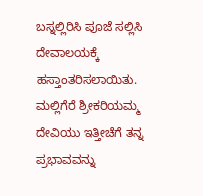ಬಸ್ನಲ್ಲಿರಿಸಿ ಪೂಜೆ ಸಲ್ಲಿಸಿ ದೇವಾಲಯಕ್ಕೆ ಹಸ್ತಾಂತರಿಸಲಾಯಿತು.
ಮಲ್ಲಿಗೆರೆ ಶ್ರೀಕರಿಯಮ್ಮ ದೇವಿಯು ಇತ್ತೀಚೆಗೆ ತನ್ನ ಪ್ರಭಾವವನ್ನು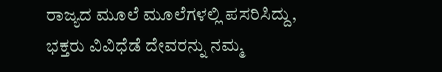ರಾಜ್ಯದ ಮೂಲೆ ಮೂಲೆಗಳಲ್ಲಿ ಪಸರಿಸಿದ್ದು, ಭಕ್ತರು ವಿವಿಧೆಡೆ ದೇವರನ್ನು ನಮ್ಮ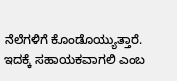ನೆಲೆಗಳಿಗೆ ಕೊಂಡೊಯ್ಯುತ್ತಾರೆ. ಇದಕ್ಕೆ ಸಹಾಯಕವಾಗಲಿ ಎಂಬ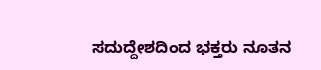ಸದುದ್ದೇಶದಿಂದ ಭಕ್ತರು ನೂತನ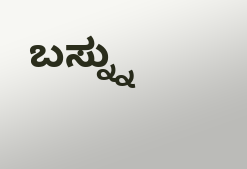ಬಸ್ನ್ನು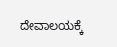ದೇವಾಲಯಕ್ಕೆ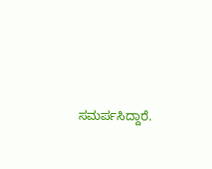ಸಮರ್ಪಸಿದ್ದಾರೆ.